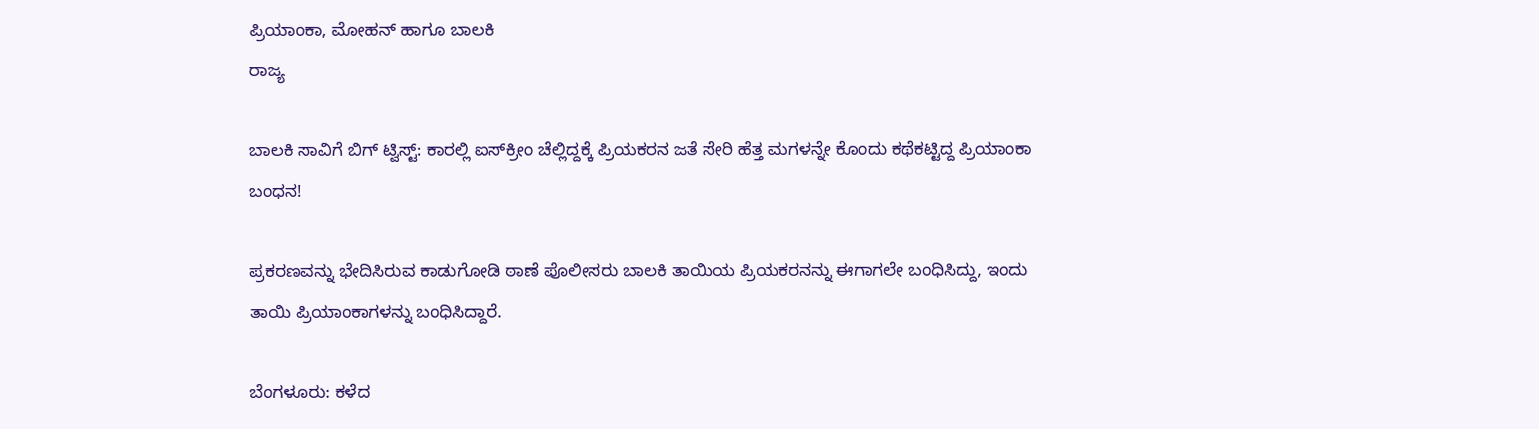ಪ್ರಿಯಾಂಕಾ, ಮೋಹನ್ ಹಾಗೂ ಬಾಲಕಿ
ರಾಜ್ಯ

ಬಾಲಕಿ ಸಾವಿಗೆ ಬಿಗ್ ಟ್ವಿಸ್ಟ್: ಕಾರಲ್ಲಿ ಐಸ್‌ಕ್ರೀಂ ಚೆಲ್ಲಿದ್ದಕ್ಕೆ ಪ್ರಿಯಕರನ ಜತೆ ಸೇರಿ ಹೆತ್ತ ಮಗಳನ್ನೇ ಕೊಂದು ಕಥೆಕಟ್ಟಿದ್ದ ಪ್ರಿಯಾಂಕಾ ಬಂಧನ!

ಪ್ರಕರಣವನ್ನು ಭೇದಿಸಿರುವ ಕಾಡುಗೋಡಿ ಠಾಣೆ ಪೊಲೀಸರು ಬಾಲಕಿ ತಾಯಿಯ ಪ್ರಿಯಕರನನ್ನು ಈಗಾಗಲೇ ಬಂಧಿಸಿದ್ದು, ಇಂದು ತಾಯಿ ಪ್ರಿಯಾಂಕಾಗಳನ್ನು ಬಂಧಿಸಿದ್ದಾರೆ.

ಬೆಂಗಳೂರು: ಕಳೆದ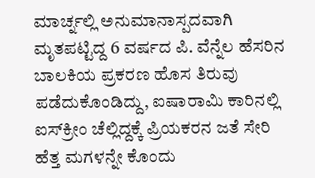ಮಾರ್ಚ್ನಲ್ಲಿ ಅನುಮಾನಾಸ್ಪದವಾಗಿ ಮೃತಪಟ್ಟಿದ್ದ 6 ವರ್ಷದ ಪಿ. ವೆನ್ನೆಲ ಹೆಸರಿನ ಬಾಲಕಿಯ ಪ್ರಕರಣ ಹೊಸ ತಿರುವು ಪಡೆದುಕೊಂಡಿದ್ದು, ಐಷಾರಾಮಿ ಕಾರಿನಲ್ಲಿ ಐಸ್‌ಕ್ರೀಂ ಚೆಲ್ಲಿದ್ದಕ್ಕೆ ಪ್ರಿಯಕರನ ಜತೆ ಸೇರಿ ಹೆತ್ತ ಮಗಳನ್ನೇ ಕೊಂದು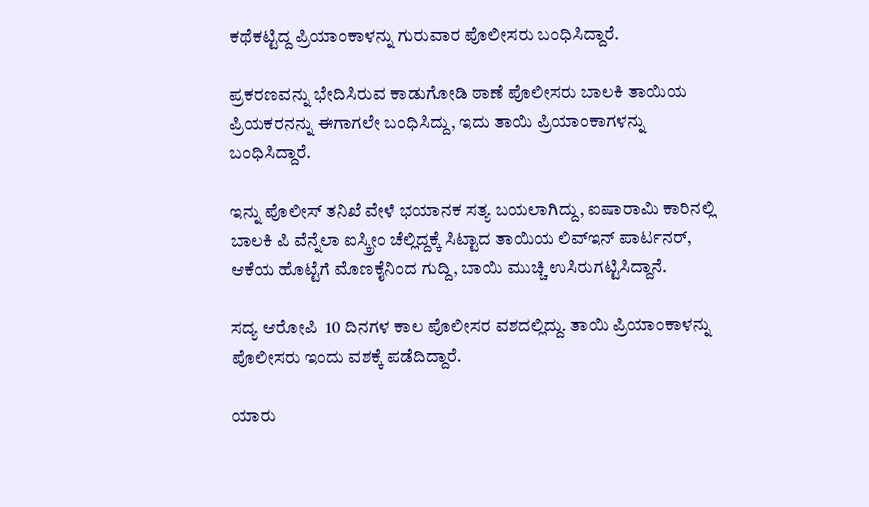ಕಥೆಕಟ್ಟಿದ್ದ ಪ್ರಿಯಾಂಕಾಳನ್ನು ಗುರುವಾರ ಪೊಲೀಸರು ಬಂಧಿಸಿದ್ದಾರೆ.

ಪ್ರಕರಣವನ್ನು ಭೇದಿಸಿರುವ ಕಾಡುಗೋಡಿ ಠಾಣೆ ಪೊಲೀಸರು ಬಾಲಕಿ ತಾಯಿಯ ಪ್ರಿಯಕರನನ್ನು ಈಗಾಗಲೇ ಬಂಧಿಸಿದ್ದು, ಇದು ತಾಯಿ ಪ್ರಿಯಾಂಕಾಗಳನ್ನು ಬಂಧಿಸಿದ್ದಾರೆ.

ಇನ್ನು ಪೊಲೀಸ್ ತನಿಖೆ ವೇಳೆ ಭಯಾನಕ ಸತ್ಯ ಬಯಲಾಗಿದ್ದು, ಐಷಾರಾಮಿ ಕಾರಿನಲ್ಲಿ ಬಾಲಕಿ ಪಿ ವೆನ್ನೆಲಾ ಐಸ್ಕ್ರೀಂ ಚೆಲ್ಲಿದ್ದಕ್ಕೆ ಸಿಟ್ಟಾದ ತಾಯಿಯ ಲಿವ್ಇನ್ ಪಾರ್ಟನರ್, ಆಕೆಯ ಹೊಟ್ಟೆಗೆ ಮೊಣಕೈನಿಂದ ಗುದ್ದಿ, ಬಾಯಿ ಮುಚ್ಚಿ ಉಸಿರುಗಟ್ಟಿಸಿದ್ದಾನೆ.

ಸದ್ಯ ಆರೋಪಿ  10 ದಿನಗಳ ಕಾಲ ಪೊಲೀಸರ ವಶದಲ್ಲಿದ್ದು. ತಾಯಿ ಪ್ರಿಯಾಂಕಾಳನ್ನು ಪೊಲೀಸರು ಇಂದು ವಶಕ್ಕೆ ಪಡೆದಿದ್ದಾರೆ.

ಯಾರು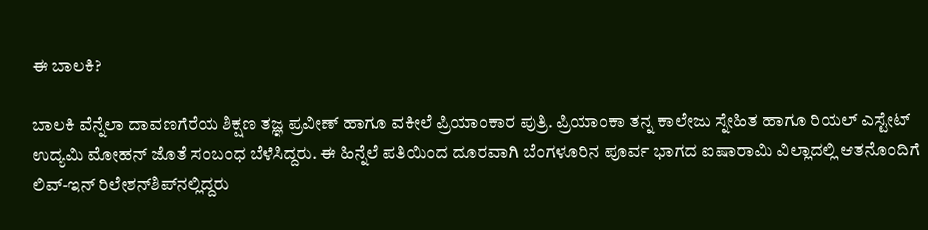ಈ ಬಾಲಕಿ?

ಬಾಲಕಿ ವೆನ್ನೆಲಾ ದಾವಣಗೆರೆಯ ಶಿಕ್ಷಣ ತಜ್ಞ ಪ್ರವೀಣ್ ಹಾಗೂ ವಕೀಲೆ ಪ್ರಿಯಾಂಕಾರ ಪುತ್ರಿ. ಪ್ರಿಯಾಂಕಾ ತನ್ನ ಕಾಲೇಜು ಸ್ನೇಹಿತ ಹಾಗೂ ರಿಯಲ್ ಎಸ್ಟೇಟ್ ಉದ್ಯಮಿ ಮೋಹನ್ ಜೊತೆ ಸಂಬಂಧ ಬೆಳೆಸಿದ್ದರು. ಈ ಹಿನ್ನೆಲೆ ಪತಿಯಿಂದ ದೂರವಾಗಿ ಬೆಂಗಳೂರಿನ ಪೂರ್ವ ಭಾಗದ ಐಷಾರಾಮಿ ವಿಲ್ಲಾದಲ್ಲಿ ಆತನೊಂದಿಗೆ ಲಿವ್-ಇನ್ ರಿಲೇಶನ್‌ಶಿಪ್‌ನಲ್ಲಿದ್ದರು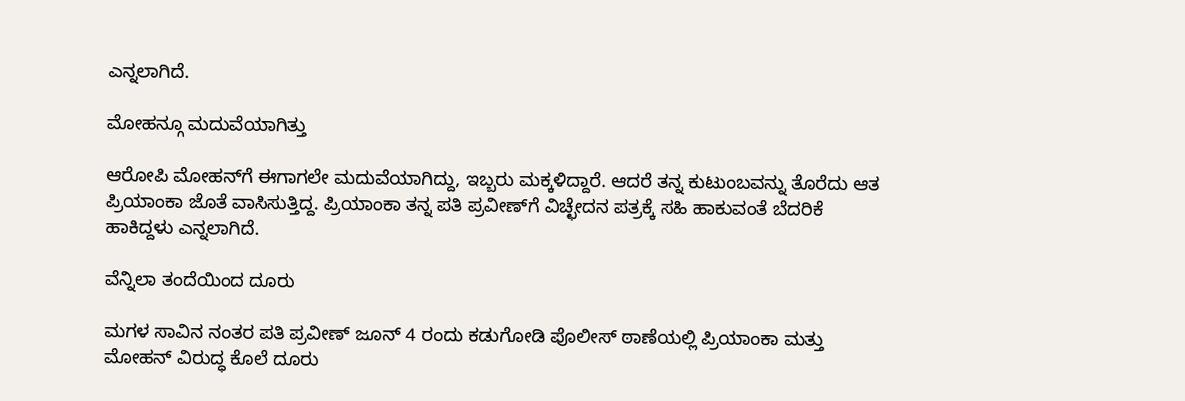ಎನ್ನಲಾಗಿದೆ.

ಮೋಹನ್ಗೂ ಮದುವೆಯಾಗಿತ್ತು

ಆರೋಪಿ ಮೋಹನ್‌ಗೆ ಈಗಾಗಲೇ ಮದುವೆಯಾಗಿದ್ದು, ಇಬ್ಬರು ಮಕ್ಕಳಿದ್ದಾರೆ. ಆದರೆ ತನ್ನ ಕುಟುಂಬವನ್ನು ತೊರೆದು ಆತ ಪ್ರಿಯಾಂಕಾ ಜೊತೆ ವಾಸಿಸುತ್ತಿದ್ದ. ಪ್ರಿಯಾಂಕಾ ತನ್ನ ಪತಿ ಪ್ರವೀಣ್‌ಗೆ ವಿಚ್ಛೇದನ ಪತ್ರಕ್ಕೆ ಸಹಿ ಹಾಕುವಂತೆ ಬೆದರಿಕೆ ಹಾಕಿದ್ದಳು ಎನ್ನಲಾಗಿದೆ.

ವೆನ್ನಿಲಾ ತಂದೆಯಿಂದ ದೂರು

ಮಗಳ ಸಾವಿನ ನಂತರ ಪತಿ ಪ್ರವೀಣ್ ಜೂನ್ 4 ರಂದು ಕಡುಗೋಡಿ ಪೊಲೀಸ್ ಠಾಣೆಯಲ್ಲಿ ಪ್ರಿಯಾಂಕಾ ಮತ್ತು ಮೋಹನ್ ವಿರುದ್ಧ ಕೊಲೆ ದೂರು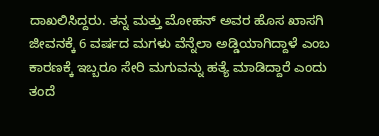ದಾಖಲಿಸಿದ್ದರು. ತನ್ನ ಮತ್ತು ಮೋಹನ್ ಅವರ ಹೊಸ ಖಾಸಗಿ ಜೀವನಕ್ಕೆ 6 ವರ್ಷದ ಮಗಳು ವೆನ್ನೆಲಾ ಅಡ್ಡಿಯಾಗಿದ್ದಾಳೆ ಎಂಬ ಕಾರಣಕ್ಕೆ ಇಬ್ಬರೂ ಸೇರಿ ಮಗುವನ್ನು ಹತ್ಯೆ ಮಾಡಿದ್ದಾರೆ ಎಂದು ತಂದೆ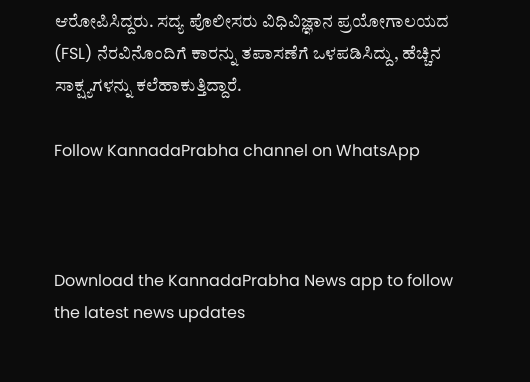ಆರೋಪಿಸಿದ್ದರು. ಸದ್ಯ ಪೊಲೀಸರು ವಿಧಿವಿಜ್ಞಾನ ಪ್ರಯೋಗಾಲಯದ (FSL) ನೆರವಿನೊಂದಿಗೆ ಕಾರನ್ನು ತಪಾಸಣೆಗೆ ಒಳಪಡಿಸಿದ್ದು, ಹೆಚ್ಚಿನ ಸಾಕ್ಷ್ಯಗಳನ್ನು ಕಲೆಹಾಕುತ್ತಿದ್ದಾರೆ.

Follow KannadaPrabha channel on WhatsApp



Download the KannadaPrabha News app to follow the latest news updates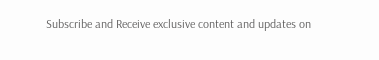Subscribe and Receive exclusive content and updates on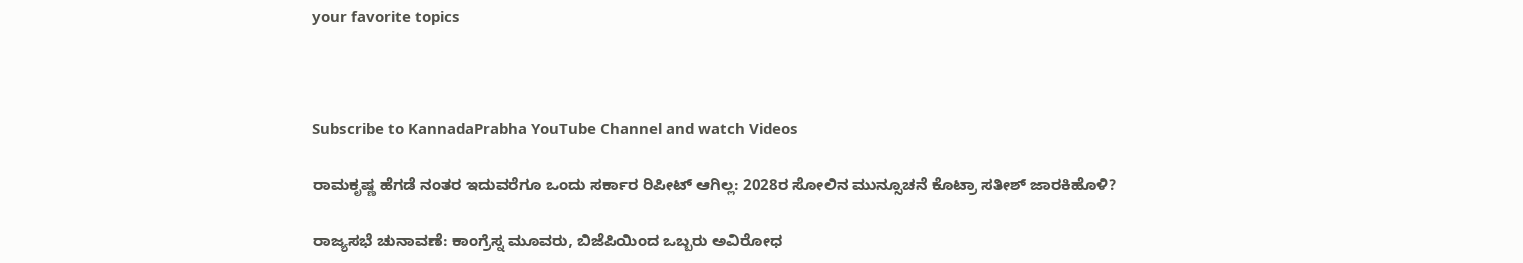your favorite topics



Subscribe to KannadaPrabha YouTube Channel and watch Videos

ರಾಮಕೃಷ್ಣ ಹೆಗಡೆ ನಂತರ ಇದುವರೆಗೂ ಒಂದು ಸರ್ಕಾರ ರಿಪೀಟ್ ಆಗಿಲ್ಲ: 2028ರ ಸೋಲಿನ ಮುನ್ಸೂಚನೆ ಕೊಟ್ರಾ ಸತೀಶ್ ಜಾರಕಿಹೊಳಿ?

ರಾಜ್ಯಸಭೆ ಚುನಾವಣೆ: ಕಾಂಗ್ರೆಸ್ನ ಮೂವರು, ಬಿಜೆಪಿಯಿಂದ ಒಬ್ಬರು ಅವಿರೋಧ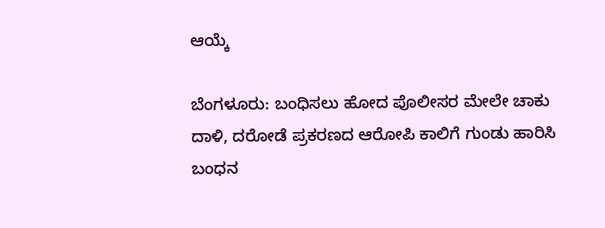ಆಯ್ಕೆ

ಬೆಂಗಳೂರು: ಬಂಧಿಸಲು ಹೋದ ಪೊಲೀಸರ ಮೇಲೇ ಚಾಕು ದಾಳಿ, ದರೋಡೆ ಪ್ರಕರಣದ ಆರೋಪಿ ಕಾಲಿಗೆ ಗುಂಡು ಹಾರಿಸಿ ಬಂಧನ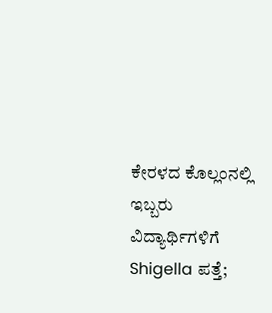ಕೇರಳದ ಕೊಲ್ಲಂನಲ್ಲಿ ಇಬ್ಬರು ವಿದ್ಯಾರ್ಥಿಗಳಿಗೆ Shigella ಪತ್ತೆ;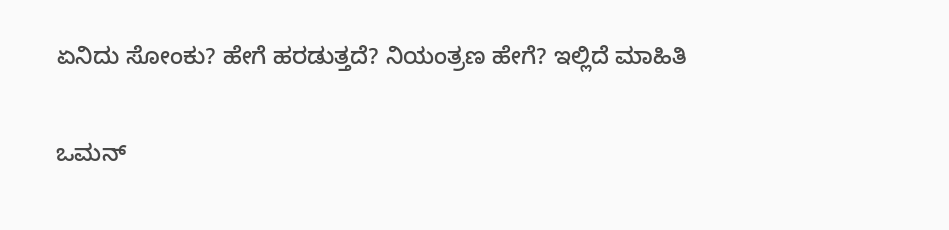ಏನಿದು ಸೋಂಕು? ಹೇಗೆ ಹರಡುತ್ತದೆ? ನಿಯಂತ್ರಣ ಹೇಗೆ? ಇಲ್ಲಿದೆ ಮಾಹಿತಿ

ಒಮನ್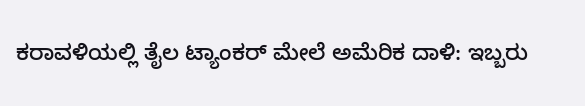ಕರಾವಳಿಯಲ್ಲಿ ತೈಲ ಟ್ಯಾಂಕರ್ ಮೇಲೆ ಅಮೆರಿಕ ದಾಳಿ: ಇಬ್ಬರು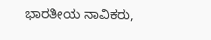ಭಾರತೀಯ ನಾವಿಕರು,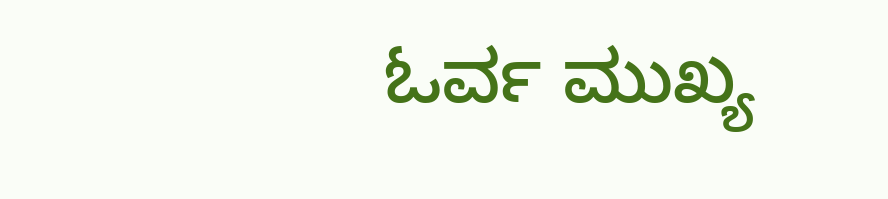ಓರ್ವ ಮುಖ್ಯ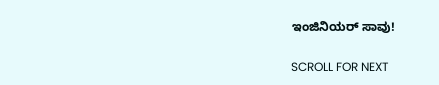ಇಂಜಿನಿಯರ್ ಸಾವು!

SCROLL FOR NEXT